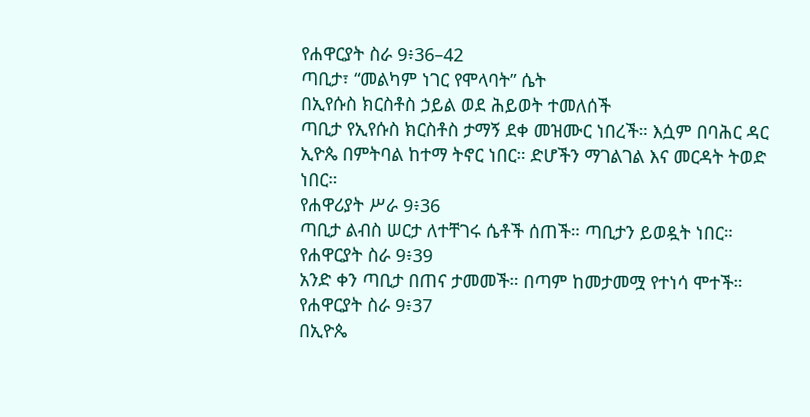የሐዋርያት ስራ 9፥36–42
ጣቢታ፣ “መልካም ነገር የሞላባት” ሴት
በኢየሱስ ክርስቶስ ኃይል ወደ ሕይወት ተመለሰች
ጣቢታ የኢየሱስ ክርስቶስ ታማኝ ደቀ መዝሙር ነበረች። እሷም በባሕር ዳር ኢዮጴ በምትባል ከተማ ትኖር ነበር። ድሆችን ማገልገል እና መርዳት ትወድ ነበር።
የሐዋሪያት ሥራ 9፥36
ጣቢታ ልብስ ሠርታ ለተቸገሩ ሴቶች ሰጠች። ጣቢታን ይወዷት ነበር።
የሐዋርያት ስራ 9፥39
አንድ ቀን ጣቢታ በጠና ታመመች። በጣም ከመታመሟ የተነሳ ሞተች።
የሐዋርያት ስራ 9፥37
በኢዮጴ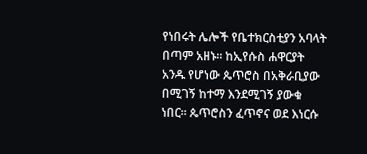የነበሩት ሌሎች የቤተክርስቲያን አባላት በጣም አዘኑ። ከኢየሱስ ሐዋርያት አንዱ የሆነው ጴጥሮስ በአቅራቢያው በሚገኝ ከተማ እንደሚገኝ ያውቁ ነበር። ጴጥሮስን ፈጥኖና ወደ እነርሱ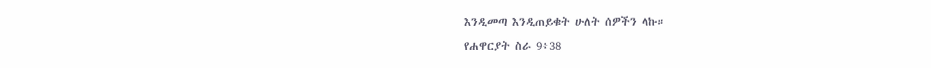እንዲመጣ እንዲጠይቁት ሁለት ሰዎችን ላኩ።
የሐዋርያት ስራ 9፥38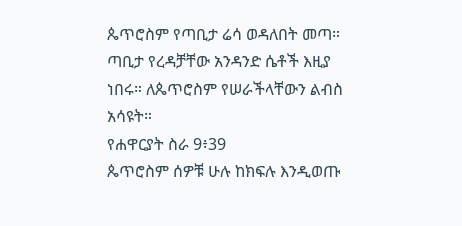ጴጥሮስም የጣቢታ ሬሳ ወዳለበት መጣ። ጣቢታ የረዳቻቸው አንዳንድ ሴቶች እዚያ ነበሩ። ለጴጥሮስም የሠራችላቸውን ልብስ አሳዩት።
የሐዋርያት ስራ 9፥39
ጴጥሮስም ሰዎቹ ሁሉ ከክፍሉ እንዲወጡ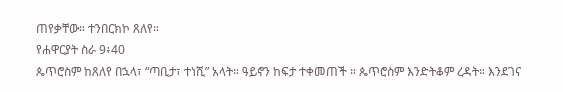ጠየቃቸው። ተንበርክኮ ጸለየ።
የሐዋርያት ስራ 9፥40
ጴጥሮስም ከጸለየ በኋላ፣ “ጣቢታ፣ ተነሺ” አላት። ዓይኖን ከፍታ ተቀመጠች ። ጴጥሮስም እንድትቆም ረዳት። እንደገና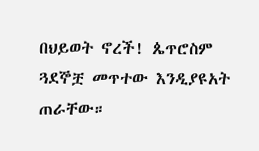በህይወት ኖረች! ጴጥሮስም ጓደኞቿ መጥተው እንዲያዩአት ጠራቸው።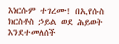እነርሱም ተገረሙ! በኢየሱስ ክርስቶስ ኃይል ወደ ሕይወት እንደተመለሰች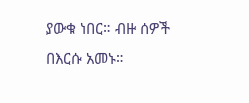ያውቁ ነበር። ብዙ ሰዎች በእርሱ አመኑ።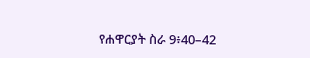የሐዋርያት ስራ 9፥40–42